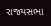રાજ્યસભા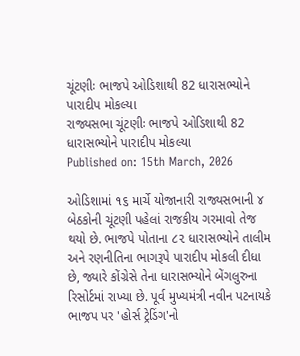ચૂંટણીઃ ભાજપે ઓડિશાથી 82 ધારાસભ્યોને પારાદીપ મોકલ્યા
રાજ્યસભા ચૂંટણીઃ ભાજપે ઓડિશાથી 82 ધારાસભ્યોને પારાદીપ મોકલ્યા
Published on: 15th March, 2026

ઓડિશામાં ૧૬ માર્ચે યોજાનારી રાજ્યસભાની ૪ બેઠકોની ચૂંટણી પહેલાં રાજકીય ગરમાવો તેજ થયો છે. ભાજપે પોતાના ૮૨ ધારાસભ્યોને તાલીમ અને રણનીતિના ભાગરૂપે પારાદીપ મોકલી દીધા છે, જ્યારે કોંગ્રેસે તેના ધારાસભ્યોને બેંગલુરુના રિસોર્ટમાં રાખ્યા છે. પૂર્વ મુખ્યમંત્રી નવીન પટનાયકે ભાજપ પર 'હોર્સ ટ્રેડિંગ'નો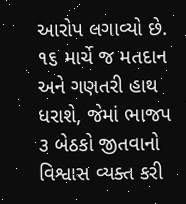આરોપ લગાવ્યો છે. ૧૬ માર્ચે જ મતદાન અને ગણતરી હાથ ધરાશે, જેમાં ભાજપ ૩ બેઠકો જીતવાનો વિશ્વાસ વ્યક્ત કરી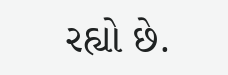રહ્યો છે.